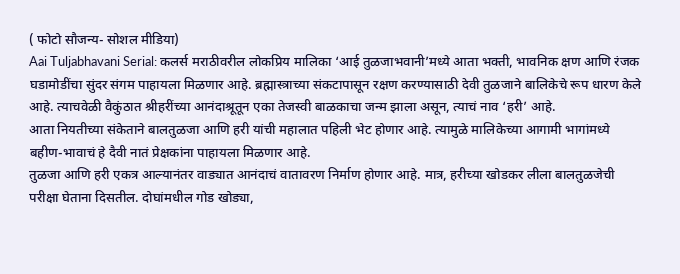( फोटो सौजन्य- सोशल मीडिया)
Aai Tuljabhavani Serial: कलर्स मराठीवरील लोकप्रिय मालिका ‘आई तुळजाभवानी’मध्ये आता भक्ती, भावनिक क्षण आणि रंजक घडामोडींचा सुंदर संगम पाहायला मिळणार आहे. ब्रह्मास्त्राच्या संकटापासून रक्षण करण्यासाठी देवी तुळजाने बालिकेचे रूप धारण केले आहे. त्याचवेळी वैकुंठात श्रीहरींच्या आनंदाश्रूतून एका तेजस्वी बाळकाचा जन्म झाला असून, त्याचं नाव ‘हरी’ आहे.
आता नियतीच्या संकेताने बालतुळजा आणि हरी यांची महालात पहिली भेट होणार आहे. त्यामुळे मालिकेच्या आगामी भागांमध्ये बहीण-भावाचं हे दैवी नातं प्रेक्षकांना पाहायला मिळणार आहे.
तुळजा आणि हरी एकत्र आल्यानंतर वाड्यात आनंदाचं वातावरण निर्माण होणार आहे. मात्र, हरीच्या खोडकर लीला बालतुळजेची परीक्षा घेताना दिसतील. दोघांमधील गोड खोड्या,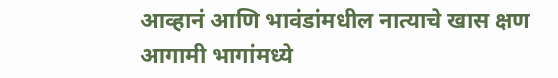आव्हानं आणि भावंडांमधील नात्याचे खास क्षण आगामी भागांमध्ये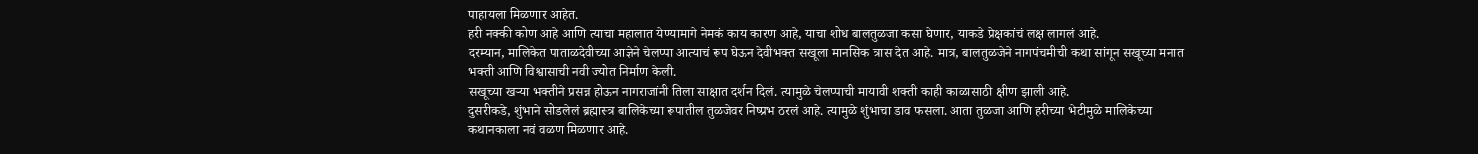पाहायला मिळणार आहेत.
हरी नक्की कोण आहे आणि त्याचा महालात येण्यामागे नेमकं काय कारण आहे, याचा शोध बालतुळजा कसा घेणार, याकडे प्रेक्षकांचं लक्ष लागलं आहे.
दरम्यान, मालिकेत पाताळदेवीच्या आज्ञेने चेलप्पा आत्याचं रूप घेऊन देवीभक्त सखूला मानसिक त्रास देत आहे. मात्र, बालतुळजेने नागपंचमीची कथा सांगून सखूच्या मनात भक्ती आणि विश्वासाची नवी ज्योत निर्माण केली.
सखूच्या खऱ्या भक्तीने प्रसन्न होऊन नागराजांनी तिला साक्षात दर्शन दिलं. त्यामुळे चेलप्पाची मायावी शक्ती काही काळासाठी क्षीण झाली आहे.
दुसरीकडे, शुंभाने सोडलेलं ब्रह्मास्त्र बालिकेच्या रूपातील तुळजेवर निष्प्रभ ठरलं आहे. त्यामुळे शुंभाचा डाव फसला. आता तुळजा आणि हरीच्या भेटीमुळे मालिकेच्या कथानकाला नवं वळण मिळणार आहे.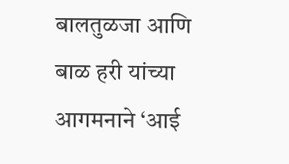बालतुळजा आणि बाळ हरी यांच्या आगमनाने ‘आई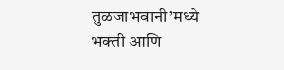तुळजाभवानी’मध्ये भक्ती आणि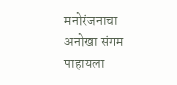मनोरंजनाचा अनोखा संगम पाहायला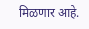मिळणार आहे.